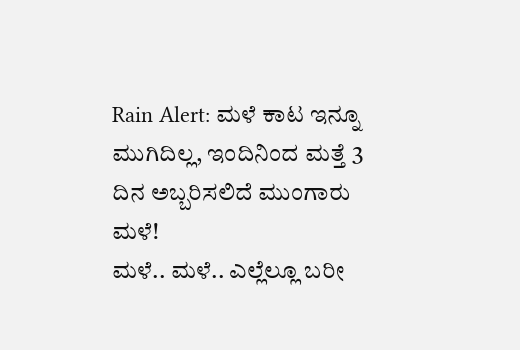Rain Alert: ಮಳೆ ಕಾಟ ಇನ್ನೂ ಮುಗಿದಿಲ್ಲ, ಇಂದಿನಿಂದ ಮತ್ತೆ 3 ದಿನ ಅಬ್ಬರಿಸಲಿದೆ ಮುಂಗಾರು ಮಳೆ!
ಮಳೆ.. ಮಳೆ.. ಎಲ್ಲೆಲ್ಲೂ ಬರೀ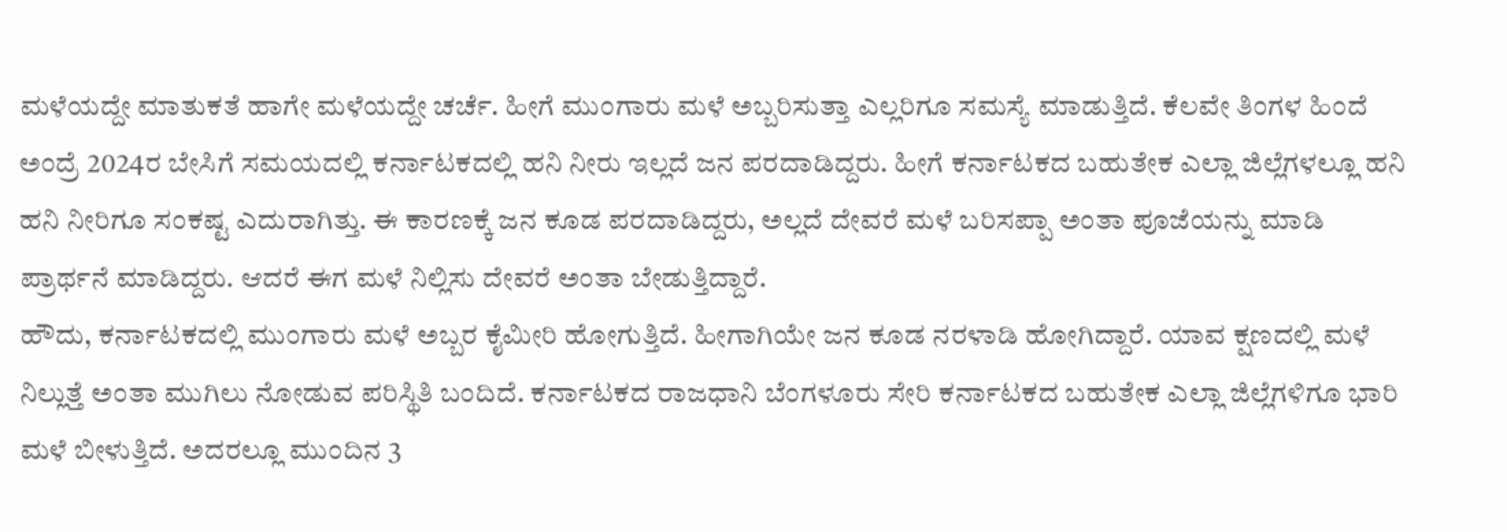ಮಳೆಯದ್ದೇ ಮಾತುಕತೆ ಹಾಗೇ ಮಳೆಯದ್ದೇ ಚರ್ಚೆ. ಹೀಗೆ ಮುಂಗಾರು ಮಳೆ ಅಬ್ಬರಿಸುತ್ತಾ ಎಲ್ಲರಿಗೂ ಸಮಸ್ಯೆ ಮಾಡುತ್ತಿದೆ. ಕೆಲವೇ ತಿಂಗಳ ಹಿಂದೆ ಅಂದ್ರೆ 2024ರ ಬೇಸಿಗೆ ಸಮಯದಲ್ಲಿ ಕರ್ನಾಟಕದಲ್ಲಿ ಹನಿ ನೀರು ಇಲ್ಲದೆ ಜನ ಪರದಾಡಿದ್ದರು. ಹೀಗೆ ಕರ್ನಾಟಕದ ಬಹುತೇಕ ಎಲ್ಲಾ ಜಿಲ್ಲೆಗಳಲ್ಲೂ ಹನಿ ಹನಿ ನೀರಿಗೂ ಸಂಕಷ್ಟ ಎದುರಾಗಿತ್ತು. ಈ ಕಾರಣಕ್ಕೆ ಜನ ಕೂಡ ಪರದಾಡಿದ್ದರು, ಅಲ್ಲದೆ ದೇವರೆ ಮಳೆ ಬರಿಸಪ್ಪಾ ಅಂತಾ ಪೂಜೆಯನ್ನು ಮಾಡಿ ಪ್ರಾರ್ಥನೆ ಮಾಡಿದ್ದರು. ಆದರೆ ಈಗ ಮಳೆ ನಿಲ್ಲಿಸು ದೇವರೆ ಅಂತಾ ಬೇಡುತ್ತಿದ್ದಾರೆ.
ಹೌದು, ಕರ್ನಾಟಕದಲ್ಲಿ ಮುಂಗಾರು ಮಳೆ ಅಬ್ಬರ ಕೈಮೀರಿ ಹೋಗುತ್ತಿದೆ. ಹೀಗಾಗಿಯೇ ಜನ ಕೂಡ ನರಳಾಡಿ ಹೋಗಿದ್ದಾರೆ. ಯಾವ ಕ್ಷಣದಲ್ಲಿ ಮಳೆ ನಿಲ್ಲುತ್ತೆ ಅಂತಾ ಮುಗಿಲು ನೋಡುವ ಪರಿಸ್ಥಿತಿ ಬಂದಿದೆ. ಕರ್ನಾಟಕದ ರಾಜಧಾನಿ ಬೆಂಗಳೂರು ಸೇರಿ ಕರ್ನಾಟಕದ ಬಹುತೇಕ ಎಲ್ಲಾ ಜಿಲ್ಲೆಗಳಿಗೂ ಭಾರಿ ಮಳೆ ಬೀಳುತ್ತಿದೆ. ಅದರಲ್ಲೂ ಮುಂದಿನ 3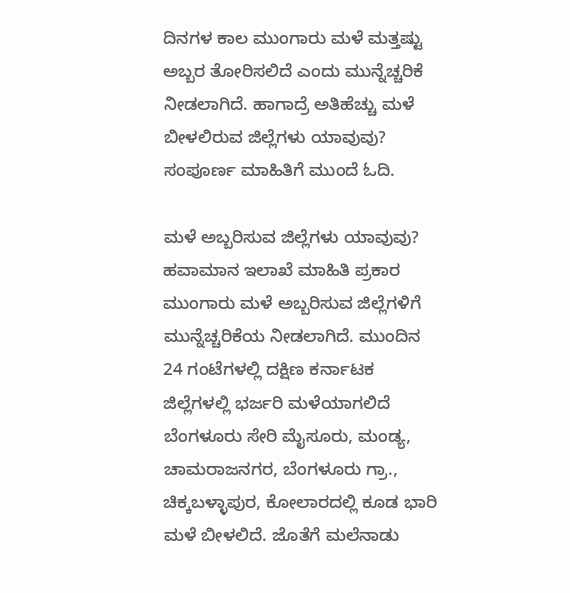ದಿನಗಳ ಕಾಲ ಮುಂಗಾರು ಮಳೆ ಮತ್ತಷ್ಟು ಅಬ್ಬರ ತೋರಿಸಲಿದೆ ಎಂದು ಮುನ್ನೆಚ್ಚರಿಕೆ ನೀಡಲಾಗಿದೆ. ಹಾಗಾದ್ರೆ ಅತಿಹೆಚ್ಚು ಮಳೆ ಬೀಳಲಿರುವ ಜಿಲ್ಲೆಗಳು ಯಾವುವು? ಸಂಪೂರ್ಣ ಮಾಹಿತಿಗೆ ಮುಂದೆ ಓದಿ.

ಮಳೆ ಅಬ್ಬರಿಸುವ ಜಿಲ್ಲೆಗಳು ಯಾವುವು?
ಹವಾಮಾನ ಇಲಾಖೆ ಮಾಹಿತಿ ಪ್ರಕಾರ ಮುಂಗಾರು ಮಳೆ ಅಬ್ಬರಿಸುವ ಜಿಲ್ಲೆಗಳಿಗೆ ಮುನ್ನೆಚ್ಚರಿಕೆಯ ನೀಡಲಾಗಿದೆ. ಮುಂದಿನ 24 ಗಂಟೆಗಳಲ್ಲಿ ದಕ್ಷಿಣ ಕರ್ನಾಟಕ ಜಿಲ್ಲೆಗಳಲ್ಲಿ ಭರ್ಜರಿ ಮಳೆಯಾಗಲಿದೆ ಬೆಂಗಳೂರು ಸೇರಿ ಮೈಸೂರು, ಮಂಡ್ಯ, ಚಾಮರಾಜನಗರ, ಬೆಂಗಳೂರು ಗ್ರಾ., ಚಿಕ್ಕಬಳ್ಳಾಪುರ, ಕೋಲಾರದಲ್ಲಿ ಕೂಡ ಭಾರಿ ಮಳೆ ಬೀಳಲಿದೆ. ಜೊತೆಗೆ ಮಲೆನಾಡು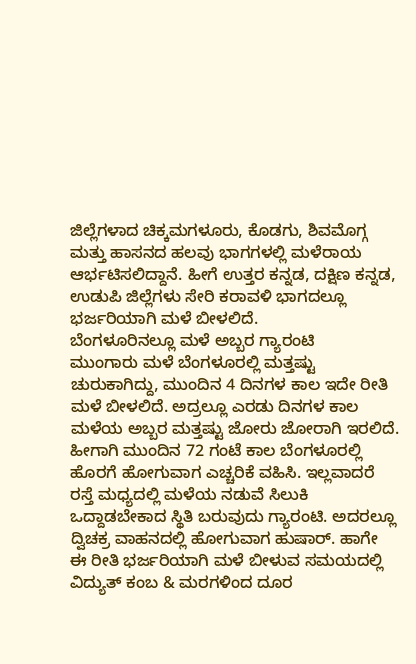ಜಿಲ್ಲೆಗಳಾದ ಚಿಕ್ಕಮಗಳೂರು, ಕೊಡಗು, ಶಿವಮೊಗ್ಗ ಮತ್ತು ಹಾಸನದ ಹಲವು ಭಾಗಗಳಲ್ಲಿ ಮಳೆರಾಯ ಆರ್ಭಟಿಸಲಿದ್ದಾನೆ. ಹೀಗೆ ಉತ್ತರ ಕನ್ನಡ, ದಕ್ಷಿಣ ಕನ್ನಡ, ಉಡುಪಿ ಜಿಲ್ಲೆಗಳು ಸೇರಿ ಕರಾವಳಿ ಭಾಗದಲ್ಲೂ ಭರ್ಜರಿಯಾಗಿ ಮಳೆ ಬೀಳಲಿದೆ.
ಬೆಂಗಳೂರಿನಲ್ಲೂ ಮಳೆ ಅಬ್ಬರ ಗ್ಯಾರಂಟಿ
ಮುಂಗಾರು ಮಳೆ ಬೆಂಗಳೂರಲ್ಲಿ ಮತ್ತಷ್ಟು ಚುರುಕಾಗಿದ್ದು, ಮುಂದಿನ 4 ದಿನಗಳ ಕಾಲ ಇದೇ ರೀತಿ ಮಳೆ ಬೀಳಲಿದೆ. ಅದ್ರಲ್ಲೂ ಎರಡು ದಿನಗಳ ಕಾಲ ಮಳೆಯ ಅಬ್ಬರ ಮತ್ತಷ್ಟು ಜೋರು ಜೋರಾಗಿ ಇರಲಿದೆ. ಹೀಗಾಗಿ ಮುಂದಿನ 72 ಗಂಟೆ ಕಾಲ ಬೆಂಗಳೂರಲ್ಲಿ ಹೊರಗೆ ಹೋಗುವಾಗ ಎಚ್ಚರಿಕೆ ವಹಿಸಿ. ಇಲ್ಲವಾದರೆ ರಸ್ತೆ ಮಧ್ಯದಲ್ಲಿ ಮಳೆಯ ನಡುವೆ ಸಿಲುಕಿ ಒದ್ದಾಡಬೇಕಾದ ಸ್ಥಿತಿ ಬರುವುದು ಗ್ಯಾರಂಟಿ. ಅದರಲ್ಲೂ ದ್ವಿಚಕ್ರ ವಾಹನದಲ್ಲಿ ಹೋಗುವಾಗ ಹುಷಾರ್. ಹಾಗೇ ಈ ರೀತಿ ಭರ್ಜರಿಯಾಗಿ ಮಳೆ ಬೀಳುವ ಸಮಯದಲ್ಲಿ ವಿದ್ಯುತ್ ಕಂಬ & ಮರಗಳಿಂದ ದೂರ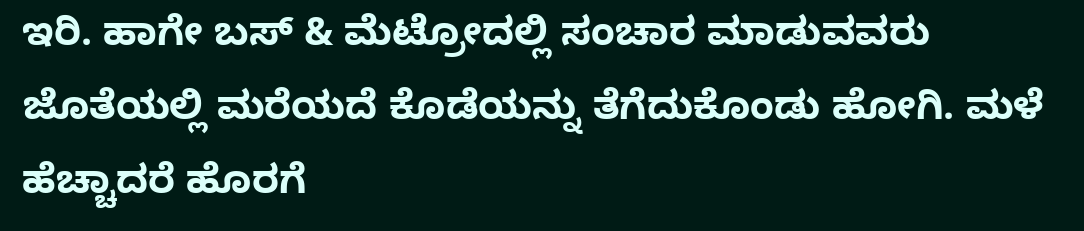ಇರಿ. ಹಾಗೇ ಬಸ್ & ಮೆಟ್ರೋದಲ್ಲಿ ಸಂಚಾರ ಮಾಡುವವರು ಜೊತೆಯಲ್ಲಿ ಮರೆಯದೆ ಕೊಡೆಯನ್ನು ತೆಗೆದುಕೊಂಡು ಹೋಗಿ. ಮಳೆ ಹೆಚ್ಚಾದರೆ ಹೊರಗೆ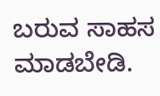ಬರುವ ಸಾಹಸ ಮಾಡಬೇಡಿ.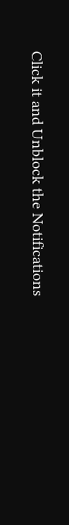Click it and Unblock the Notifications